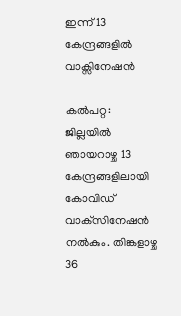ഇന്ന് 13 കേന്ദ്രങ്ങളിൽ വാക്സിനേഷൻ

കൽപറ്റ: ജില്ലയില്‍ ഞായറാഴ്ച 13 കേന്ദ്രങ്ങളിലായി കോവിഡ് വാക്‌സിനേഷന്‍ നല്‍കും. തിങ്കളാഴ്ച 36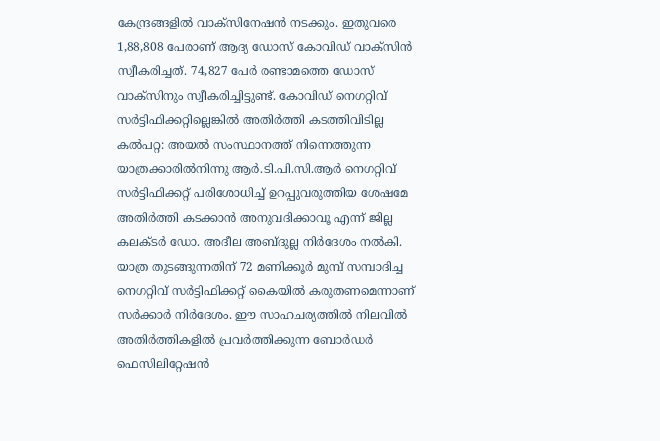കേന്ദ്രങ്ങളില്‍ വാക്‌സിനേഷന്‍ നടക്കും. ഇതുവരെ 1,88,808 പേരാണ് ആദ്യ ഡോസ് കോവിഡ് വാക്‌സിന്‍ സ്വീകരിച്ചത്. 74,827 പേര്‍ രണ്ടാമത്തെ ഡോസ് വാക്‌സിനും സ്വീകരിച്ചിട്ടുണ്ട്. കോവിഡ് നെഗറ്റിവ് സര്‍ട്ടിഫിക്കറ്റില്ലെങ്കിൽ അതിർത്തി കടത്തിവിടില്ല കൽപറ്റ: അയല്‍ സംസ്ഥാനത്ത് നിന്നെത്തുന്ന യാത്രക്കാരില്‍നിന്നു ആര്‍.ടി.പി.സി.ആര്‍ നെഗറ്റിവ് സര്‍ട്ടിഫിക്കറ്റ് പരിശോധിച്ച് ഉറപ്പുവരുത്തിയ ശേഷമേ അതിര്‍ത്തി കടക്കാന്‍ അനുവദിക്കാവൂ എന്ന് ജില്ല കലക്ടര്‍ ഡോ. അദീല അബ്ദുല്ല നിര്‍ദേശം നല്‍കി. യാത്ര തുടങ്ങുന്നതിന് 72 മണിക്കൂര്‍ മുമ്പ് സമ്പാദിച്ച നെഗറ്റിവ് സര്‍ട്ടിഫിക്കറ്റ് കൈയില്‍ കരുതണമെന്നാണ് സര്‍ക്കാര്‍ നിര്‍ദേശം. ഈ സാഹചര്യത്തില്‍ നിലവില്‍ അതിര്‍ത്തികളില്‍ പ്രവര്‍ത്തിക്കുന്ന ബോര്‍ഡര്‍ ഫെസിലിറ്റേഷന്‍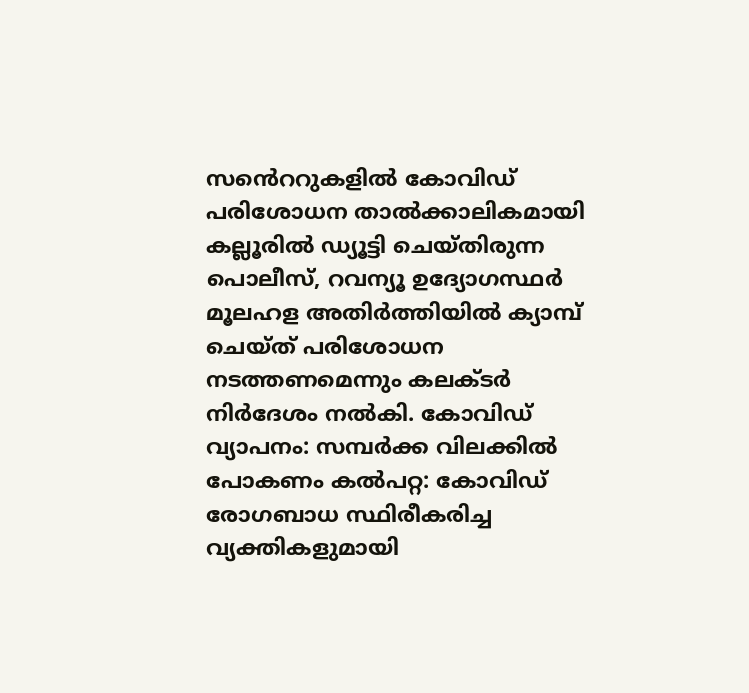സൻെററുകളില്‍ കോവിഡ് പരിശോധന താൽക്കാലികമായി കല്ലൂരില്‍ ഡ്യൂട്ടി ചെയ്തിരുന്ന പൊലീസ്, റവന്യൂ ഉദ്യോഗസ്ഥര്‍ മൂലഹള അതിര്‍ത്തിയില്‍ ക്യാമ്പ് ചെയ്ത് പരിശോധന നടത്തണമെന്നും കലക്ടര്‍ നിര്‍ദേശം നല്‍കി. കോവിഡ് വ്യാപനം: സമ്പര്‍ക്ക വിലക്കില്‍ പോകണം കൽപറ്റ: കോവിഡ് രോഗബാധ സ്ഥിരീകരിച്ച വ്യക്തികളുമായി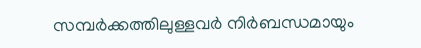സമ്പര്‍ക്കത്തിലുള്ളവര്‍ നിര്‍ബന്ധമായും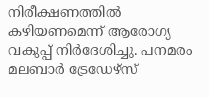നിരീക്ഷണത്തില്‍ കഴിയണമെന്ന് ആരോഗ്യ വകുപ്പ് നിര്‍ദേശിച്ചു. പനമരം മലബാര്‍ ട്രേഡേഴ്‌സ്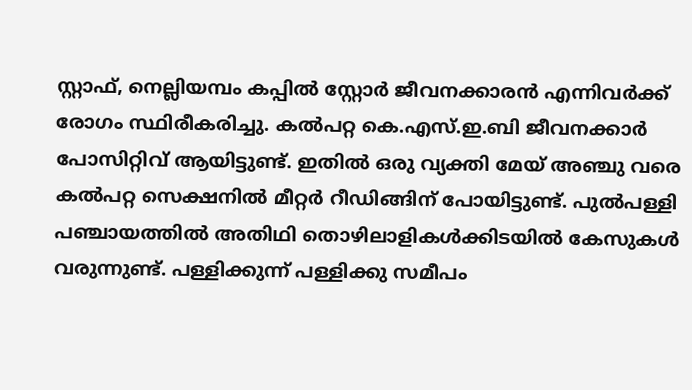സ്റ്റാഫ്, നെല്ലിയമ്പം കപ്പില്‍ സ്റ്റോര്‍ ജീവനക്കാരന്‍ എന്നിവര്‍ക്ക് രോഗം സ്ഥിരീകരിച്ചു. കല്‍പറ്റ കെ.എസ്.ഇ.ബി ജീവനക്കാര്‍ പോസിറ്റിവ് ആയിട്ടുണ്ട്. ഇതില്‍ ഒരു വ്യക്തി മേയ് അഞ്ചു വരെ കല്‍പറ്റ സെക്ഷനില്‍ മീറ്റര്‍ റീഡിങ്ങിന് പോയിട്ടുണ്ട്. പുല്‍പള്ളി പഞ്ചായത്തില്‍ അതിഥി തൊഴിലാളികള്‍ക്കിടയില്‍ കേസുകള്‍ വരുന്നുണ്ട്. പള്ളിക്കുന്ന് പള്ളിക്കു സമീപം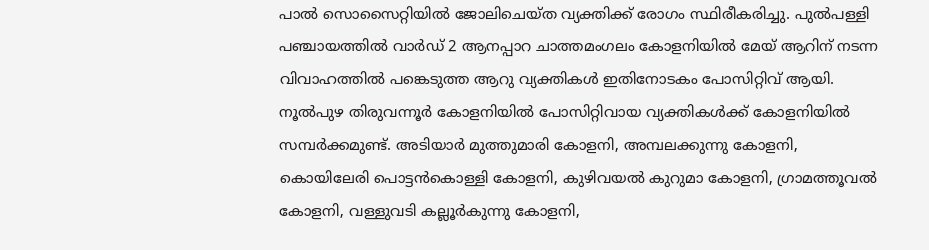പാല്‍ സൊസൈറ്റിയില്‍ ജോലിചെയ്ത വ്യക്തിക്ക് രോഗം സ്ഥിരീകരിച്ചു. പുല്‍പള്ളി പഞ്ചായത്തില്‍ വാര്‍ഡ് 2 ആനപ്പാറ ചാത്തമംഗലം കോളനിയില്‍ മേയ് ആറിന് നടന്ന വിവാഹത്തില്‍ പങ്കെടുത്ത ആറു വ്യക്തികള്‍ ഇതിനോടകം പോസിറ്റിവ് ആയി. നൂൽപുഴ തിരുവന്നൂര്‍ കോളനിയില്‍ പോസിറ്റിവായ വ്യക്തികള്‍ക്ക് കോളനിയില്‍ സമ്പര്‍ക്കമുണ്ട്. അടിയാര്‍ മുത്തുമാരി കോളനി, അമ്പലക്കുന്നു കോളനി, കൊയിലേരി പൊട്ടന്‍കൊള്ളി കോളനി, കുഴിവയല്‍ കുറുമാ കോളനി, ഗ്രാമത്തൂവല്‍ കോളനി, വള്ളുവടി കല്ലൂര്‍കുന്നു കോളനി,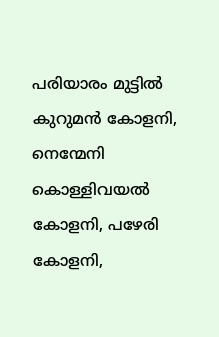പരിയാരം മുട്ടില്‍ കുറുമന്‍ കോളനി, നെന്മേനി കൊള്ളിവയല്‍ കോളനി, പഴേരി കോളനി,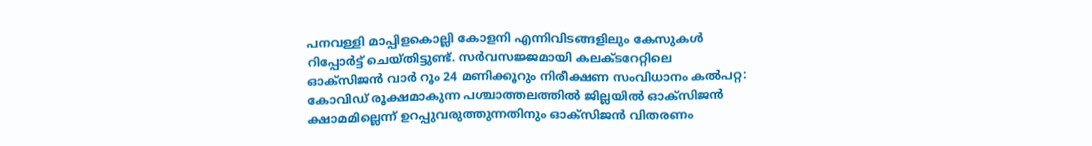പനവള്ളി മാപ്പിളകൊല്ലി കോളനി എന്നിവിടങ്ങളിലും കേസുകള്‍ റിപ്പോര്‍ട്ട് ചെയ്തിട്ടുണ്ട്. സര്‍വസജ്ജമായി കലക്ടറേറ്റിലെ ഓക്‌സിജന്‍ വാര്‍ റൂം 24 മണിക്കൂറും നിരീക്ഷണ സംവിധാനം കൽപറ്റ: കോവിഡ് രൂക്ഷമാകുന്ന പശ്ചാത്തലത്തില്‍ ജില്ലയില്‍ ഓക്‌സിജന്‍ ക്ഷാമമില്ലെന്ന് ഉറപ്പുവരുത്തുന്നതിനും ഓക്‌സിജന്‍ വിതരണം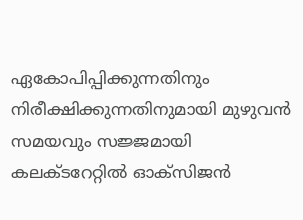ഏകോപിപ്പിക്കുന്നതിനും നിരീക്ഷിക്കുന്നതിനുമായി മുഴുവൻ സമയവും സജ്ജമായി കലക്ടറേറ്റില്‍ ഓക്‌സിജന്‍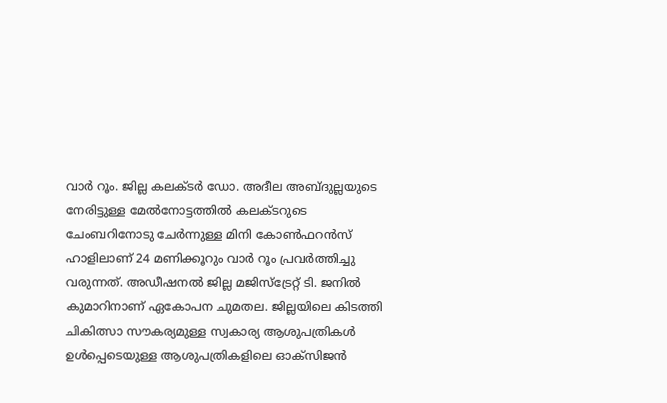വാര്‍ റൂം. ജില്ല കലക്ടര്‍ ഡോ. അദീല അബ്ദുല്ലയുടെ നേരിട്ടുള്ള മേല്‍നോട്ടത്തില്‍ കലക്ടറുടെ ചേംബറിനോടു ചേര്‍ന്നുള്ള മിനി കോണ്‍ഫറന്‍സ് ഹാളിലാണ് 24 മണിക്കൂറും വാര്‍ റൂം പ്രവര്‍ത്തിച്ചു വരുന്നത്. അഡീഷനല്‍ ജില്ല മജിസ്‌ട്രേറ്റ് ടി. ജനില്‍ കുമാറിനാണ് ഏകോപന ചുമതല. ജില്ലയിലെ കിടത്തി ചികിത്സാ സൗകര്യമുള്ള സ്വകാര്യ ആശുപത്രികള്‍ ഉള്‍പ്പെടെയുള്ള ആശുപത്രികളിലെ ഓക്സിജന്‍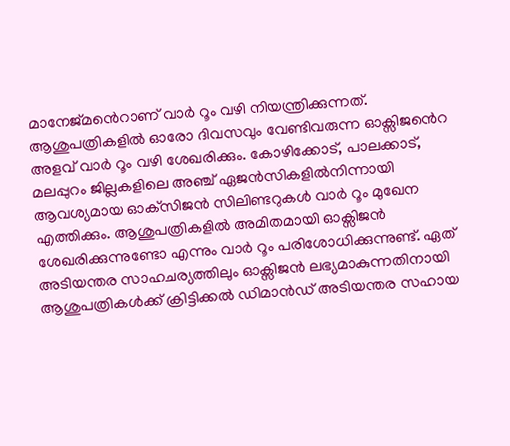മാനേജ്മൻെറാണ് വാര്‍ റൂം വഴി നിയന്ത്രിക്കുന്നത്. ആശുപത്രികളില്‍ ഓരോ ദിവസവും വേണ്ടിവരുന്ന ഓക്സിജൻെറ അളവ് വാര്‍ റൂം വഴി ശേഖരിക്കും. കോഴിക്കോട്, പാലക്കാട്, മലപ്പുറം ജില്ലകളിലെ അഞ്ച് ഏജന്‍സികളില്‍നിന്നായി ആവശ്യമായ ഓക്‌സിജന്‍ സിലിണ്ടറുകള്‍ വാര്‍ റൂം മുഖേന എത്തിക്കും. ആശുപത്രികളില്‍ അമിതമായി ഓക്സിജന്‍ ശേഖരിക്കുന്നുണ്ടോ എന്നും വാര്‍ റൂം പരിശോധിക്കുന്നുണ്ട്. ഏത് അടിയന്തര സാഹചര്യത്തിലും ഓക്സിജന്‍ ലഭ്യമാകുന്നതിനായി ആശുപത്രികള്‍ക്ക് ക്രിട്ടിക്കല്‍ ഡിമാന്‍ഡ് അടിയന്തര സഹായ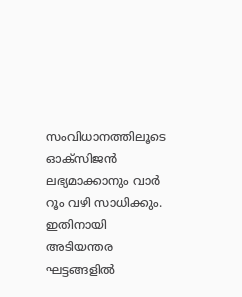സംവിധാനത്തിലൂടെ ഓക്സിജന്‍ ലഭ്യമാക്കാനും വാര്‍ റൂം വഴി സാധിക്കും. ഇതിനായി അടിയന്തര ഘട്ടങ്ങളില്‍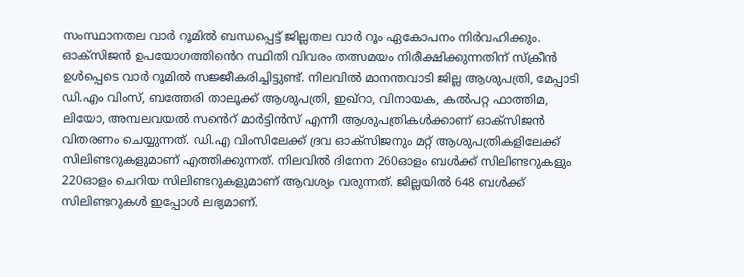സംസ്ഥാനതല വാര്‍ റൂമില്‍ ബന്ധപ്പെട്ട് ജില്ലതല വാര്‍ റൂം ഏകോപനം നിര്‍വഹിക്കും. ഓക്‌സിജന്‍ ഉപയോഗത്തിൻെറ സ്ഥിതി വിവരം തത്സമയം നിരീക്ഷിക്കുന്നതിന് സ്‌ക്രീന്‍ ഉള്‍പ്പെടെ വാര്‍ റൂമില്‍ സജ്ജീകരിച്ചിട്ടുണ്ട്. നിലവില്‍ മാനന്തവാടി ജില്ല ആശുപത്രി, മേപ്പാടി ഡി.എം വിംസ്, ബത്തേരി താലൂക്ക് ആശുപത്രി, ഇഖ്‌റാ, വിനായക, കല്‍പറ്റ ഫാത്തിമ, ലിയോ, അമ്പലവയല്‍ സൻെറ് മാര്‍ട്ടിന്‍സ് എന്നീ ആശുപത്രികള്‍ക്കാണ് ഓക്‌സിജന്‍ വിതരണം ചെയ്യുന്നത്. ഡി.എ വിംസിലേക്ക് ദ്രവ ഓക്‌സിജനും മറ്റ് ആശുപത്രികളിലേക്ക് സിലിണ്ടറുകളുമാണ് എത്തിക്കുന്നത്. നിലവില്‍ ദിനേന 260ഓളം ബള്‍ക്ക് സിലിണ്ടറുകളും 220ഓളം ചെറിയ സിലിണ്ടറുകളുമാണ് ആവശ്യം വരുന്നത്. ജില്ലയില്‍ 648 ബള്‍ക്ക് സിലിണ്ടറുകള്‍ ഇപ്പോള്‍ ലഭ്യമാണ്.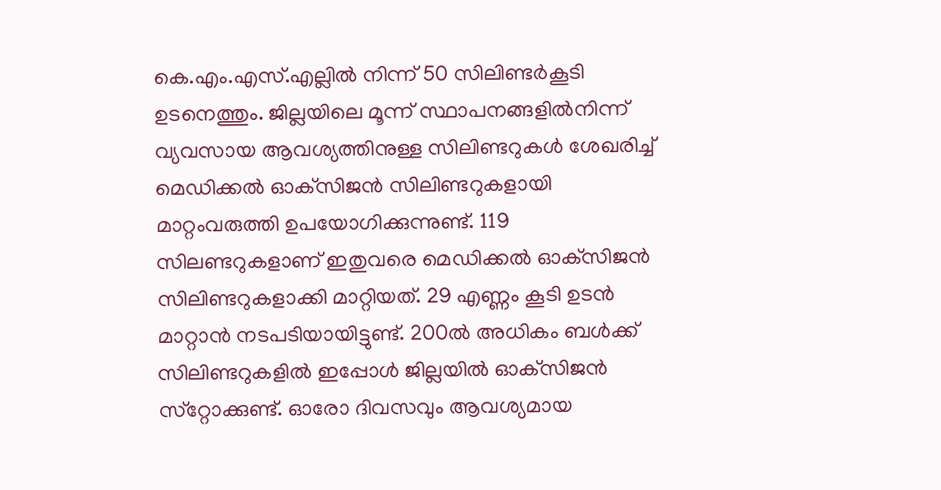കെ.എം.എസ്.എല്ലില്‍ നിന്ന് 50 സിലിണ്ടര്‍കൂടി ഉടനെത്തും. ജില്ലയിലെ മൂന്ന് സ്ഥാപനങ്ങളില്‍നിന്ന് വ്യവസായ ആവശ്യത്തിനുള്ള സിലിണ്ടറുകള്‍ ശേഖരിച്ച് മെഡിക്കല്‍ ഓക്‌സിജന്‍ സിലിണ്ടറുകളായി മാറ്റംവരുത്തി ഉപയോഗിക്കുന്നുണ്ട്. 119 സിലണ്ടറുകളാണ് ഇതുവരെ മെഡിക്കല്‍ ഓക്‌സിജന്‍ സിലിണ്ടറുകളാക്കി മാറ്റിയത്. 29 എണ്ണം കൂടി ഉടന്‍ മാറ്റാന്‍ നടപടിയായിട്ടുണ്ട്. 200ൽ അധികം ബള്‍ക്ക് സിലിണ്ടറുകളില്‍ ഇപ്പോള്‍ ജില്ലയില്‍ ഓക്‌സിജന്‍ സ്‌റ്റോക്കുണ്ട്. ഓരോ ദിവസവും ആവശ്യമായ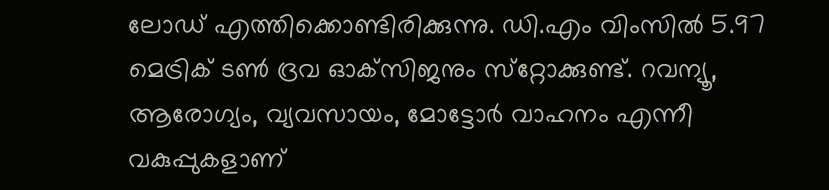ലോഡ് എത്തിക്കൊണ്ടിരിക്കുന്നു. ഡി.എം വിംസില്‍ 5.97 മെട്രിക് ടണ്‍ ദ്രവ ഓക്‌സിജനും സ്‌റ്റോക്കുണ്ട്. റവന്യൂ, ആരോഗ്യം, വ്യവസായം, മോട്ടോര്‍ വാഹനം എന്നീ വകുപ്പുകളാണ്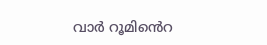വാര്‍ റൂമിൻെറ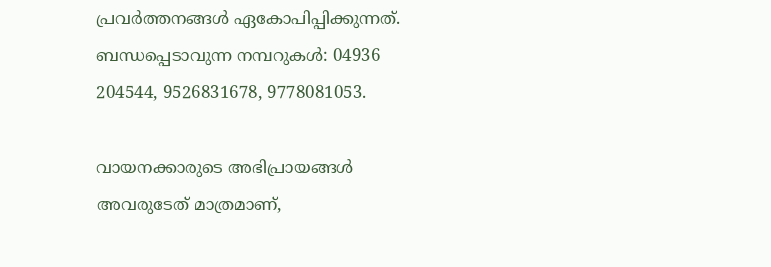പ്രവര്‍ത്തനങ്ങള്‍ ഏകോപിപ്പിക്കുന്നത്. ബന്ധപ്പെടാവുന്ന നമ്പറുകള്‍: 04936 204544, 9526831678, 9778081053.

വായനക്കാരുടെ അഭിപ്രായങ്ങള്‍ അവരുടേത് മാത്രമാണ്,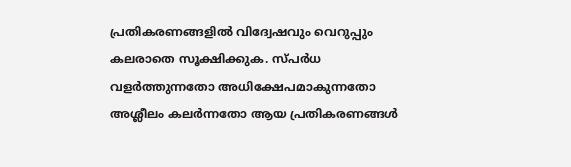പ്രതികരണങ്ങളിൽ വിദ്വേഷവും വെറുപ്പും കലരാതെ സൂക്ഷിക്കുക. സ്പർധ വളർത്തുന്നതോ അധിക്ഷേപമാകുന്നതോ അശ്ലീലം കലർന്നതോ ആയ പ്രതികരണങ്ങൾ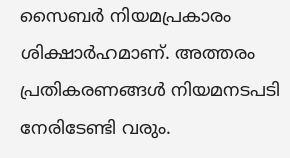സൈബർ നിയമപ്രകാരം ശിക്ഷാർഹമാണ്. അത്തരം പ്രതികരണങ്ങൾ നിയമനടപടി നേരിടേണ്ടി വരും.